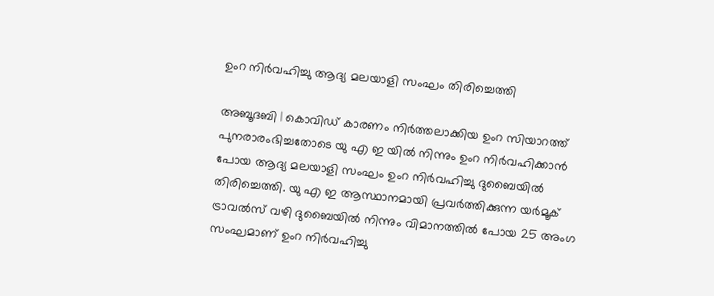ഉംറ നിര്‍വഹിച്ചു ആദ്യ മലയാളി സംഘം തിരിച്ചെത്തി

അബൂദബി | കൊവിഡ് കാരണം നിര്‍ത്തലാക്കിയ ഉംറ സിയാറത്ത് പുനരാരംഭിച്ചതോടെ യു എ ഇ യില്‍ നിന്നും ഉംറ നിര്‍വഹിക്കാന്‍ പോയ ആദ്യ മലയാളി സംഘം ഉംറ നിര്‍വഹിച്ചു ദുബൈയില്‍ തിരിച്ചെത്തി. യു എ ഇ ആസ്ഥാനമായി പ്രവര്‍ത്തിക്കുന്ന യര്‍മൂക് ട്രാവല്‍സ് വഴി ദുബൈയില്‍ നിന്നും വിമാനത്തില്‍ പോയ 25 അംഗ സംഘമാണ് ഉംറ നിര്‍വഹിച്ചു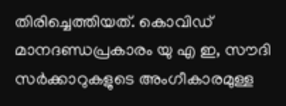തിരിച്ചെത്തിയത്. കൊവിഡ് മാനദണ്ഡപ്രകാരം യു എ ഇ, സൗദി സര്‍ക്കാറുകളുടെ അംഗീകാരമുള്ള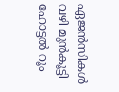ഏജന്‍സികള്‍ വഴി മുന്‍കൂട്ടി ഹോട്ടല്‍ റൂം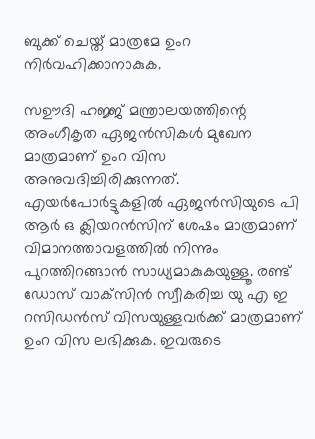ബുക്ക് ചെയ്ത് മാത്രമേ ഉംറ നിര്‍വഹിക്കാനാകുക.

സഊദി ഹജ്ജ് മന്ത്രാലയത്തിന്റെ അംഗീകൃത ഏജന്‍സികള്‍ മുഖേന മാത്രമാണ് ഉംറ വിസ അനുവദിച്ചിരിക്കുന്നത്. എയര്‍പോര്‍ട്ടുകളില്‍ ഏജന്‍സിയുടെ പി ആര്‍ ഒ ക്ലിയറന്‍സിന് ശേഷം മാത്രമാണ് വിമാനത്താവളത്തില്‍ നിന്നും പുറത്തിറങ്ങാന്‍ സാധ്യമാകുകയുള്ളൂ. രണ്ട് ഡോസ് വാക്‌സിന്‍ സ്വീകരിച്ച യു എ ഇ റസിഡന്‍സ് വിസയുള്ളവര്‍ക്ക് മാത്രമാണ് ഉംറ വിസ ലഭിക്കുക. ഇവരുടെ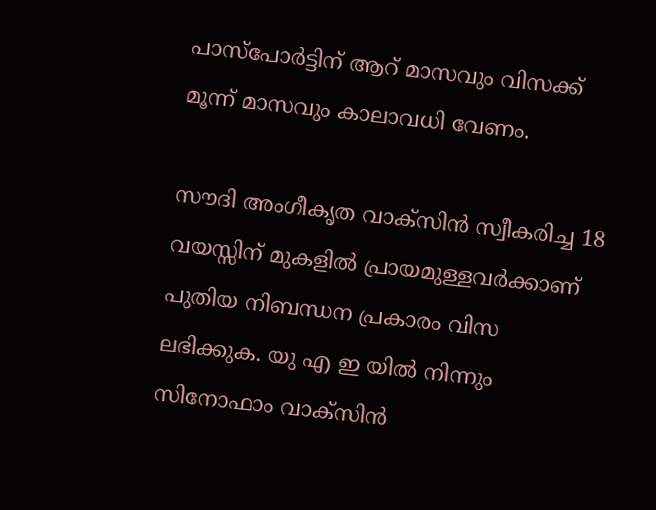പാസ്പോര്‍ട്ടിന് ആറ് മാസവും വിസക്ക് മൂന്ന് മാസവും കാലാവധി വേണം.

സൗദി അംഗീകൃത വാക്‌സിന്‍ സ്വീകരിച്ച 18 വയസ്സിന് മുകളില്‍ പ്രായമുള്ളവര്‍ക്കാണ് പുതിയ നിബന്ധന പ്രകാരം വിസ ലഭിക്കുക. യു എ ഇ യില്‍ നിന്നും സിനോഫാം വാക്‌സിന്‍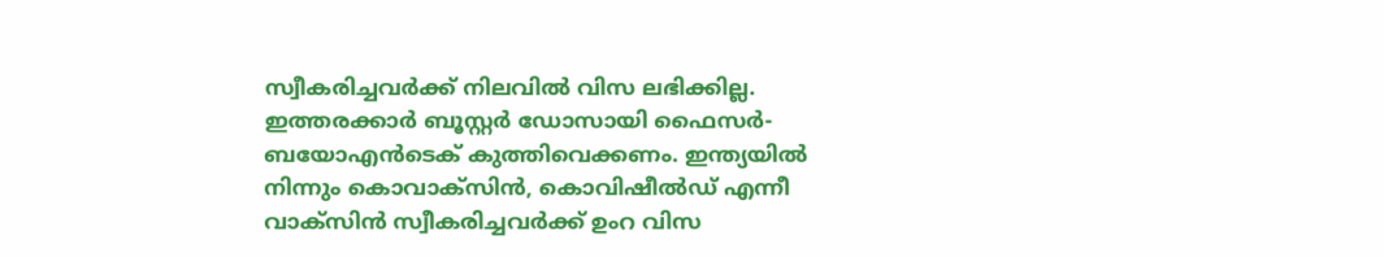സ്വീകരിച്ചവര്‍ക്ക് നിലവില്‍ വിസ ലഭിക്കില്ല. ഇത്തരക്കാര്‍ ബൂസ്റ്റര്‍ ഡോസായി ഫൈസര്‍- ബയോഎന്‍ടെക് കുത്തിവെക്കണം. ഇന്ത്യയില്‍ നിന്നും കൊവാക്‌സിന്‍, കൊവിഷീല്‍ഡ് എന്നീ വാക്‌സിന്‍ സ്വീകരിച്ചവര്‍ക്ക് ഉംറ വിസ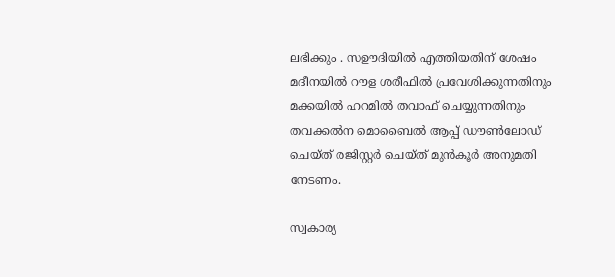ലഭിക്കും . സഊദിയില്‍ എത്തിയതിന് ശേഷം മദീനയില്‍ റൗള ശരീഫില്‍ പ്രവേശിക്കുന്നതിനും മക്കയില്‍ ഹറമില്‍ തവാഫ് ചെയ്യുന്നതിനും തവക്കല്‍ന മൊബൈല്‍ ആപ്പ് ഡൗണ്‍ലോഡ് ചെയ്ത് രജിസ്റ്റര്‍ ചെയ്ത് മുന്‍കൂര്‍ അനുമതി നേടണം.

സ്വകാര്യ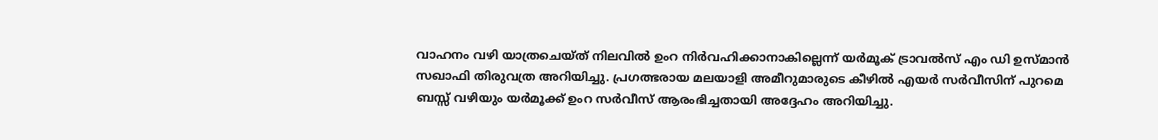വാഹനം വഴി യാത്രചെയ്ത് നിലവില്‍ ഉംറ നിര്‍വഹിക്കാനാകില്ലെന്ന് യര്‍മൂക് ട്രാവല്‍സ് എം ഡി ഉസ്മാന്‍ സഖാഫി തിരുവത്ര അറിയിച്ചു. പ്രഗത്ഭരായ മലയാളി അമീറുമാരുടെ കീഴില്‍ എയര്‍ സര്‍വീസിന് പുറമെ ബസ്സ് വഴിയും യര്‍മൂക്ക് ഉംറ സര്‍വീസ് ആരംഭിച്ചതായി അദ്ദേഹം അറിയിച്ചു.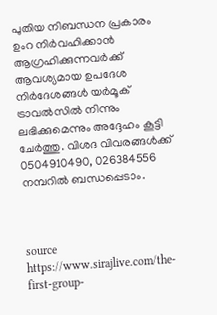പുതിയ നിബന്ധന പ്രകാരം ഉംറ നിര്‍വഹിക്കാന്‍ ആഗ്രഹിക്കുന്നവര്‍ക്ക് ആവശ്യമായ ഉപദേശ നിര്‍ദേശങ്ങള്‍ യര്‍മൂക് ട്രാവല്‍സില്‍ നിന്നും ലഭിക്കുമെന്നും അദ്ദേഹം കൂട്ടി ചേര്‍ത്തു. വിശദ വിവരങ്ങള്‍ക്ക് 0504910490, 026384556 നമ്പറില്‍ ബന്ധപ്പെടാം.



source https://www.sirajlive.com/the-first-group-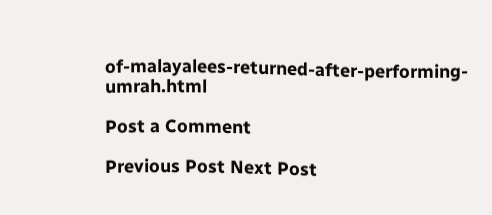of-malayalees-returned-after-performing-umrah.html

Post a Comment

Previous Post Next Post